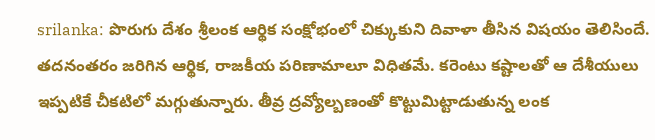srilanka: పొరుగు దేశం శ్రీలంక ఆర్థిక సంక్షోభంలో చిక్కుకుని దివాళా తీసిన విషయం తెలిసిందే. తదనంతరం జరిగిన ఆర్థిక, రాజకీయ పరిణామాలూ విధితమే. కరెంటు కష్టాలతో ఆ దేశీయులు ఇప్పటికే చీకటిలో మగ్గుతున్నారు. తీవ్ర ద్రవ్యోల్బణంతో కొట్టుమిట్టాడుతున్న లంక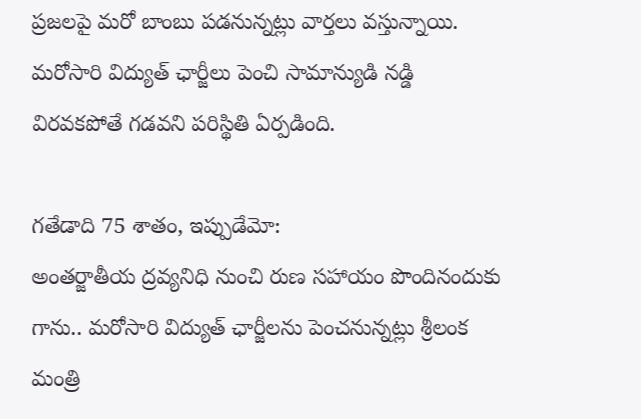ప్రజలపై మరో బాంబు పడనున్నట్లు వార్తలు వస్తున్నాయి. మరోసారి విద్యుత్ ఛార్జీలు పెంచి సామాన్యుడి నడ్డి విరవకపోతే గడవని పరిస్థితి ఏర్పడింది.

గతేడాది 75 శాతం, ఇప్పుడేమో:
అంతర్జాతీయ ద్రవ్యనిధి నుంచి రుణ సహాయం పొందినందుకు గాను.. మరోసారి విద్యుత్ ఛార్జీలను పెంచనున్నట్లు శ్రీలంక మంత్రి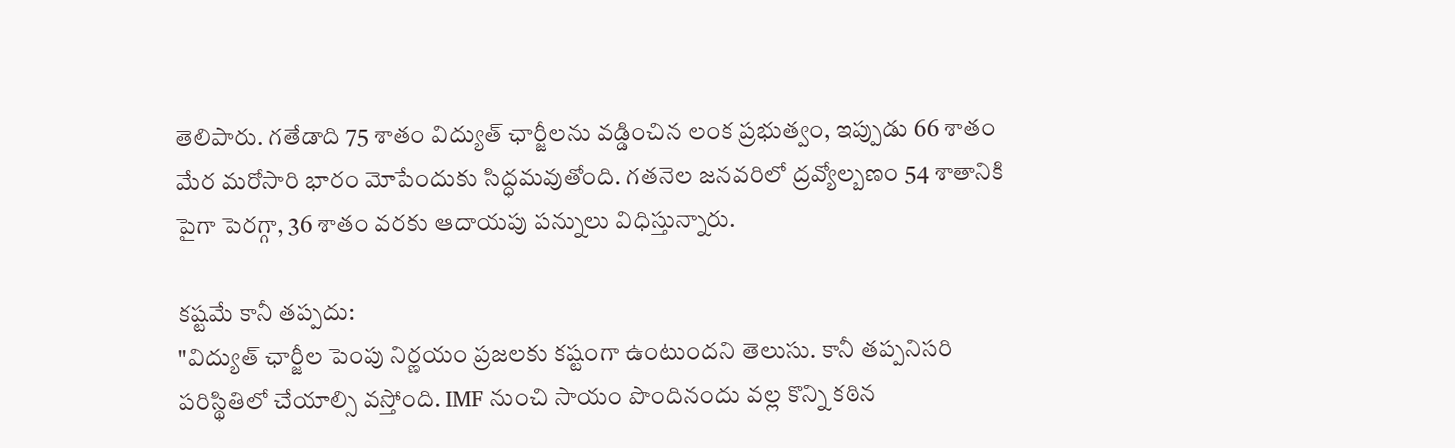తెలిపారు. గతేడాది 75 శాతం విద్యుత్ ఛార్జీలను వడ్డించిన లంక ప్రభుత్వం, ఇప్పుడు 66 శాతం మేర మరోసారి భారం మోపేందుకు సిద్ధమవుతోంది. గతనెల జనవరిలో ద్రవ్యోల్బణం 54 శాతానికి పైగా పెరగ్గా, 36 శాతం వరకు ఆదాయపు పన్నులు విధిస్తున్నారు.

కష్టమే కానీ తప్పదు:
"విద్యుత్ ఛార్జీల పెంపు నిర్ణయం ప్రజలకు కష్టంగా ఉంటుందని తెలుసు. కానీ తప్పనిసరి పరిస్థితిలో చేయాల్సి వస్తోంది. IMF నుంచి సాయం పొందినందు వల్ల కొన్ని కఠిన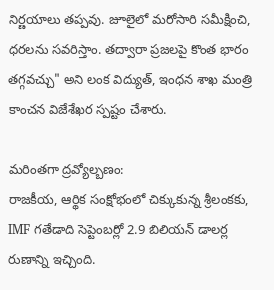నిర్ణయాలు తప్పవు. జూలైలో మరోసారి సమీక్షించి, ధరలను సవరిస్తాం. తద్వారా ప్రజలపై కొంత భారం తగ్గవచ్చు" అని లంక విద్యుత్, ఇంధన శాఖ మంత్రి కాంచన విజేశేఖర స్పష్టం చేశారు.

మరింతగా ద్రవ్యోల్బణం:
రాజకీయ, ఆర్థిక సంక్షోభంలో చిక్కుకున్న శ్రీలంకకు, IMF గతేడాది సెప్టెంబర్లో 2.9 బిలియన్ డాలర్ల రుణాన్ని ఇచ్చింది.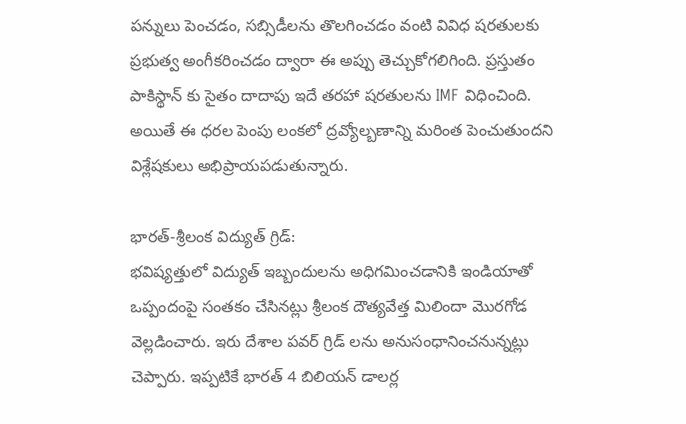పన్నులు పెంచడం, సబ్సిడీలను తొలగించడం వంటి వివిధ షరతులకు ప్రభుత్వ అంగీకరించడం ద్వారా ఈ అప్పు తెచ్చుకోగలిగింది. ప్రస్తుతం పాకిస్థాన్ కు సైతం దాదాపు ఇదే తరహా షరతులను IMF విధించింది. అయితే ఈ ధరల పెంపు లంకలో ద్రవ్యోల్బణాన్ని మరింత పెంచుతుందని విశ్లేషకులు అభిప్రాయపడుతున్నారు.

భారత్-శ్రీలంక విద్యుత్ గ్రిడ్:
భవిష్యత్తులో విద్యుత్ ఇబ్బందులను అధిగమించడానికి ఇండియాతో ఒప్పందంపై సంతకం చేసినట్లు శ్రీలంక దౌత్యవేత్త మిలిందా మొరగోడ వెల్లడించారు. ఇరు దేశాల పవర్ గ్రిడ్ లను అనుసంధానించనున్నట్లు చెప్పారు. ఇప్పటికే భారత్ 4 బిలియన్ డాలర్ల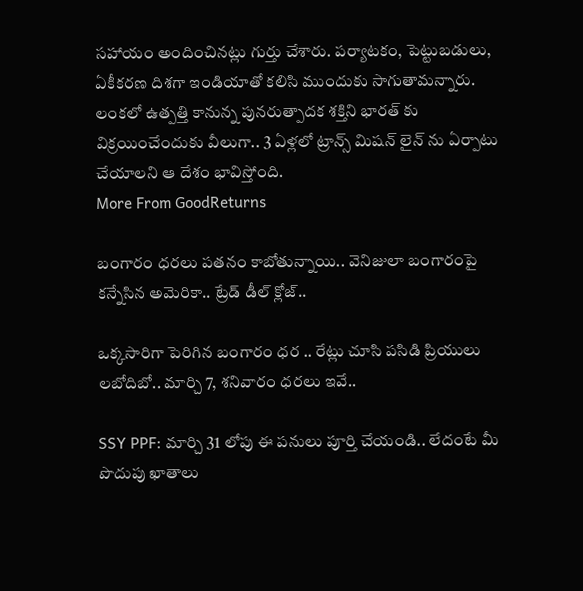సహాయం అందించినట్లు గుర్తు చేశారు. పర్యాటకం, పెట్టుబడులు, ఏకీకరణ దిశగా ఇండియాతో కలిసి ముందుకు సాగుతామన్నారు. లంకలో ఉత్పత్తి కానున్న పునరుత్పాదక శక్తిని భారత్ కు విక్రయించేందుకు వీలుగా.. 3 ఏళ్లలో ట్రాన్స్ మిషన్ లైన్ ను ఏర్పాటు చేయాలని ఆ దేశం భావిస్తోంది.
More From GoodReturns

బంగారం ధరలు పతనం కాబోతున్నాయి.. వెనిజులా బంగారంపై కన్నేసిన అమెరికా.. ట్రేడ్ డీల్ క్లోజ్..

ఒక్కసారిగా పెరిగిన బంగారం ధర .. రేట్లు చూసి పసిడి ప్రియులు లబోదిబో.. మార్చి 7, శనివారం ధరలు ఇవే..

SSY PPF: మార్చి 31 లోపు ఈ పనులు పూర్తి చేయండి.. లేదంటే మీ పొదుపు ఖాతాలు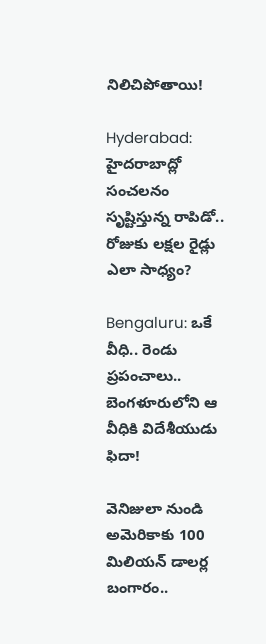నిలిచిపోతాయి!

Hyderabad: హైదరాబాద్లో సంచలనం సృష్టిస్తున్న రాపిడో.. రోజుకు లక్షల రైడ్లు ఎలా సాధ్యం?

Bengaluru: ఒకే వీధి.. రెండు ప్రపంచాలు.. బెంగళూరులోని ఆ వీధికి విదేశీయుడు ఫిదా!

వెనిజులా నుండి అమెరికాకు 100 మిలియన్ డాలర్ల బంగారం..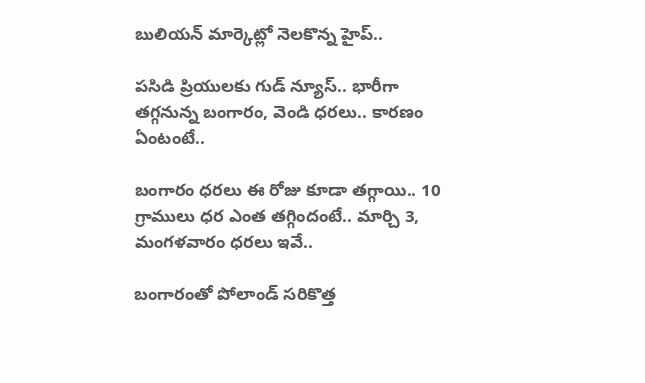బులియన్ మార్కెట్లో నెలకొన్న హైప్..

పసిడి ప్రియులకు గుడ్ న్యూస్.. భారీగా తగ్గనున్న బంగారం, వెండి ధరలు.. కారణం ఏంటంటే..

బంగారం ధరలు ఈ రోజు కూడా తగ్గాయి.. 10 గ్రాములు ధర ఎంత తగ్గిందంటే.. మార్చి 3, మంగళవారం ధరలు ఇవే..

బంగారంతో పోలాండ్ సరికొత్త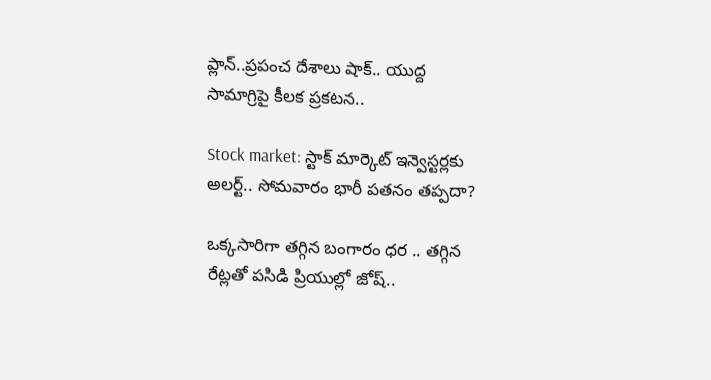ప్లాన్..ప్రపంచ దేశాలు షాక్.. యుద్ద సామాగ్రిపై కీలక ప్రకటన..

Stock market: స్టాక్ మార్కెట్ ఇన్వెస్టర్లకు అలర్ట్.. సోమవారం భారీ పతనం తప్పదా?

ఒక్కసారిగా తగ్గిన బంగారం ధర .. తగ్గిన రేట్లతో పసిడి ప్రియుల్లో జోష్..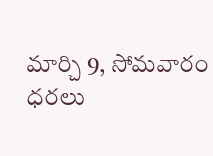మార్చి 9, సోమవారం ధరలు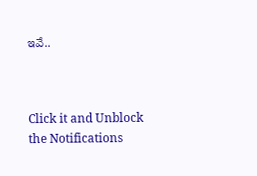ఇవే..



Click it and Unblock the Notifications